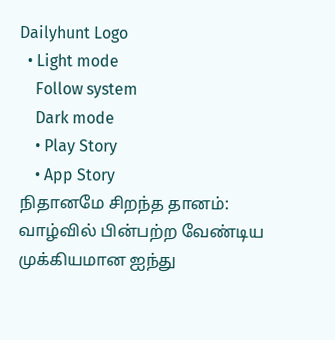Dailyhunt Logo
  • Light mode
    Follow system
    Dark mode
    • Play Story
    • App Story
நிதானமே சிறந்த தானம்: வாழ்வில் பின்பற்ற வேண்டிய முக்கியமான ஐந்து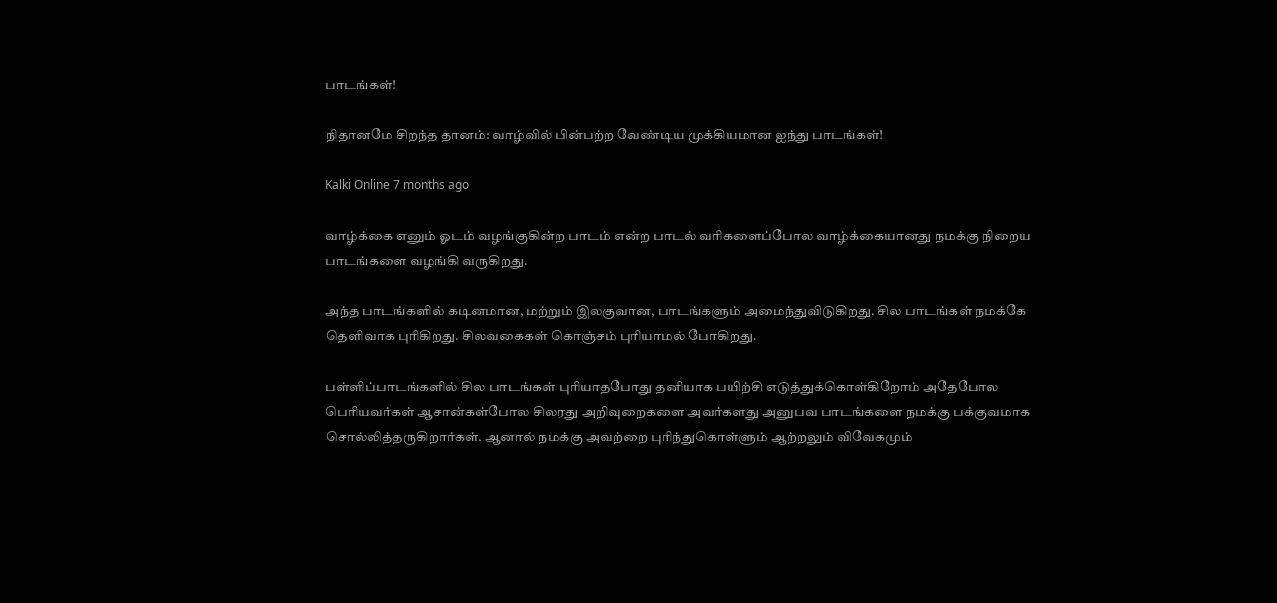பாடங்கள்!

நிதானமே சிறந்த தானம்: வாழ்வில் பின்பற்ற வேண்டிய முக்கியமான ஐந்து பாடங்கள்!

Kalki Online 7 months ago

வாழ்க்கை எனும் ஓடம் வழங்குகின்ற பாடம் என்ற பாடல் வரிகளைப்போல வாழ்க்கையானது நமக்கு நிறைய பாடங்களை வழங்கி வருகிறது.

அந்த பாடங்களில் கடினமான, மற்றும் இலகுவான, பாடங்களும் அமைந்துவிடுகிறது. சில பாடங்கள் நமக்கே தெளிவாக புாிகிறது. சிலவகைகள் கொஞ்சம் புாியாமல் போகிறது.

பள்ளிப்பாடங்களில் சில பாடங்கள் புாியாதபோது தனியாக பயிற்சி எடுத்துக்கொள்கிறோம் அதேபோல பொியவர்கள் ஆசான்கள்போல சிலரது அறிவுறைகளை அவர்களது அனுபவ பாடங்களை நமக்கு பக்குவமாக சொல்லித்தருகிறார்கள். ஆனால் நமக்கு அவற்றை புாிந்துகொள்ளும் ஆற்றலும் விவேகமும்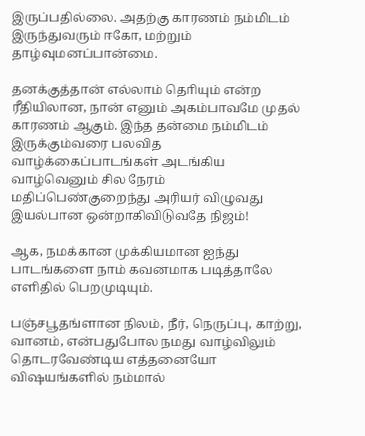இருப்பதில்லை. அதற்கு காரணம் நம்மிடம் இருந்துவரும் ஈகோ, மற்றும் தாழ்வுமனப்பான்மை.

தனக்குத்தான் எல்லாம் தொியும் என்ற ரீதியிலான, நான் எனும் அகம்பாவமே முதல் காரணம் ஆகும். இந்த தன்மை நம்மிடம் இருக்கும்வரை பலவித வாழ்க்கைப்பாடங்கள் அடங்கிய வாழ்வெனும் சில நேரம் மதிப்பெண்குறைந்து அரியர் விழுவது இயல்பான ஒன்றாகிவிடுவதே நிஜம்!

ஆக, நமக்கான முக்கியமான ஐந்து பாடங்களை நாம் கவனமாக படித்தாலே எளிதில் பெறமுடியும்.

பஞ்சபூதங்ளான நிலம், நீர், நெருப்பு, காற்று, வானம், என்பதுபோல நமது வாழ்விலும் தொடரவேண்டிய எத்தனையோ விஷயங்களில் நம்மால்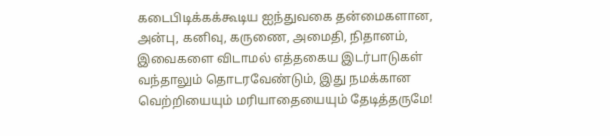கடைபிடிக்கக்கூடிய ஐந்துவகை தன்மைகளான, அன்பு, கனிவு, கருணை, அமைதி, நிதானம், இவைகளை விடாமல் எத்தகைய இடர்பாடுகள் வந்தாலும் தொடரவேண்டும், இது நமக்கான வெற்றியையும் மரியாதையையும் தேடித்தருமே!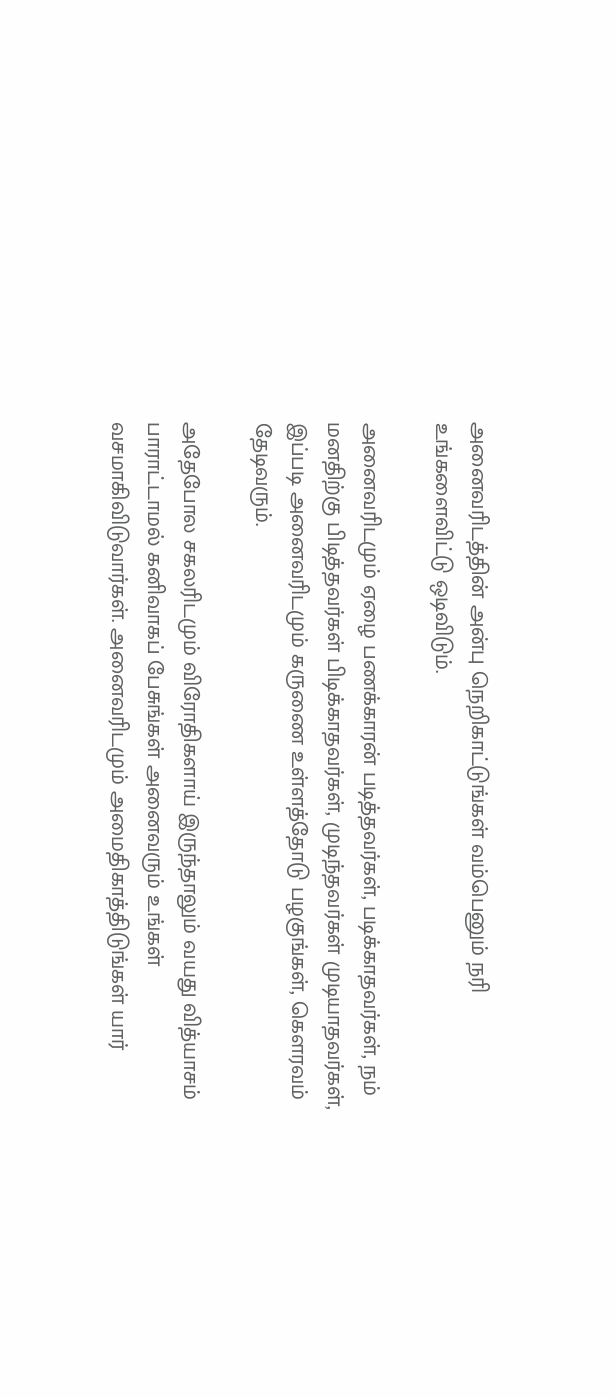அனைவரிடத்தின் அன்பு நெறிகாட்டுங்கள் வம்பெனும் நரி உங்களைவிட்டு ஒடிவிடும்.

அனைவரிடமும் ஏழை பணக்காரன் படித்தவர்கள், படிக்காதவர்கள், நம் மனதிற்கு பிடித்தவர்கள் பிடிக்காதவர்கள், முடிந்தவர்கள் முடியாதவர்கள், இப்படி அனைவரிடமும் கருணை உள்ளத்தோடு பழகுங்கள், கெளரவம் தேடிவரும்.

அதேபோல சகலரிடமும் விரோதிகளாய் இருந்தாலும் வயது வித்யாசம் பாராட்டாமல் கனிவாகப் பேசுங்கள் அனைவரும் உங்கள் வசமாகிவிடுவார்கள். அனைவரிடமும் அமைதிகாத்திடுங்கள் யார்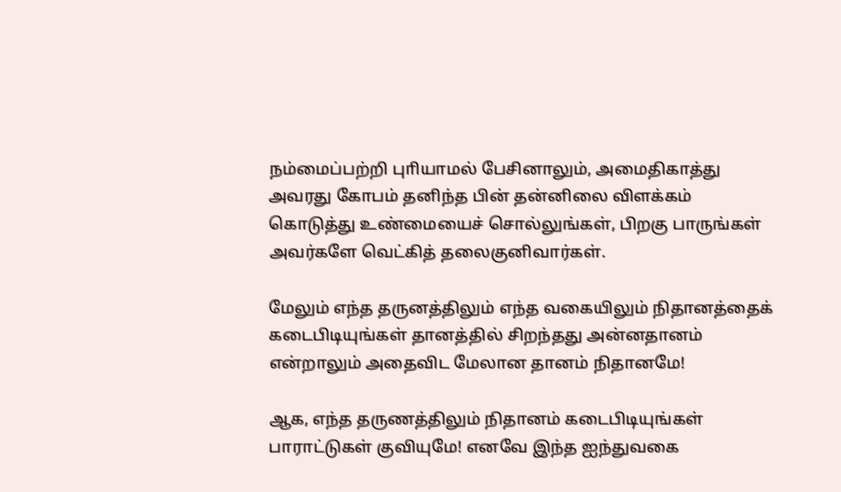நம்மைப்பற்றி புாியாமல் பேசினாலும், அமைதிகாத்து அவரது கோபம் தனிந்த பின் தன்னிலை விளக்கம் கொடுத்து உண்மையைச் சொல்லுங்கள், பிறகு பாருங்கள் அவர்களே வெட்கித் தலைகுனிவார்கள்.

மேலும் எந்த தருனத்திலும் எந்த வகையிலும் நிதானத்தைக் கடைபிடியுங்கள் தானத்தில் சிறந்தது அன்னதானம் என்றாலும் அதைவிட மேலான தானம் நிதானமே!

ஆக, எந்த தருணத்திலும் நிதானம் கடைபிடியுங்கள் பாராட்டுகள் குவியுமே! எனவே இந்த ஐந்துவகை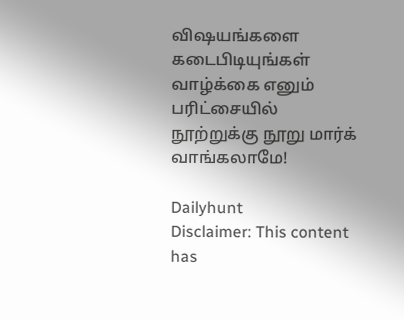விஷயங்களை கடைபிடியுங்கள் வாழ்க்கை எனும் பரிட்சையில் நூற்றுக்கு நூறு மார்க் வாங்கலாமே!

Dailyhunt
Disclaimer: This content has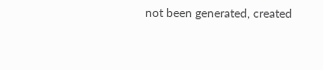not been generated, created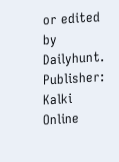or edited by Dailyhunt. Publisher: Kalki Online